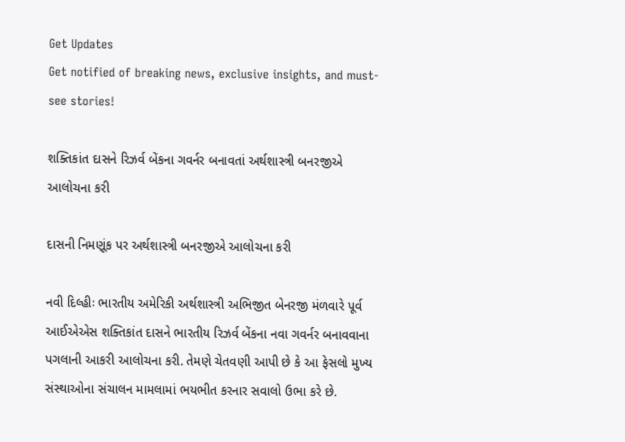Get Updates
Get notified of breaking news, exclusive insights, and must-see stories!

શક્તિકાંત દાસને રિઝર્વ બેંકના ગવર્નર બનાવતાં અર્થશાસ્ત્રી બનરજીએ આલોચના કરી

દાસની નિમણૂંક પર અર્થશાસ્ત્રી બનરજીએ આલોચના કરી

નવી દિલ્હીઃ ભારતીય અમેરિકી અર્થશાસ્ત્રી અભિજીત બેનરજી મંળવારે પૂર્વ આઈએએસ શક્તિકાંત દાસને ભારતીય રિઝર્વ બેંકના નવા ગવર્નર બનાવવાના પગલાની આકરી આલોચના કરી. તેમણે ચેતવણી આપી છે કે આ ફેસલો મુખ્ય સંસ્થાઓના સંચાલન મામલામાં ભયભીત કરનાર સવાલો ઉભા કરે છે.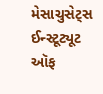મેસાચુસેટ્સ ઈન્સ્ટૂટ્યૂટ ઑફ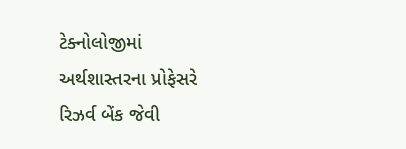ટેક્નોલોજીમાં અર્થશાસ્તરના પ્રોફેસરે રિઝર્વ બેંક જેવી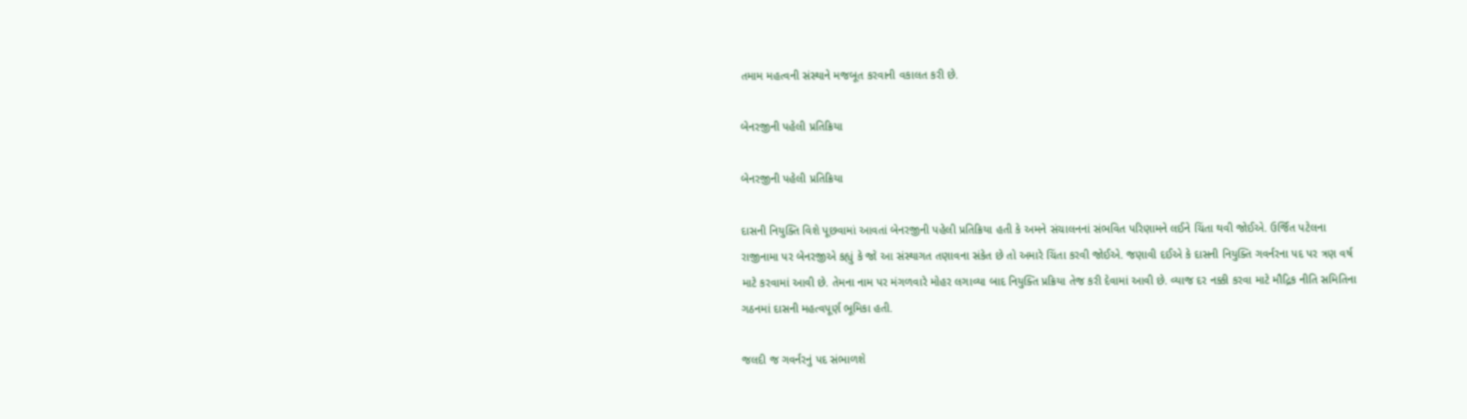તમામ મહત્વની સંસ્થાને મજબૂત કરવાની વકાલત કરી છે.

બેનરજીની પહેલી પ્રતિક્રિયા

બેનરજીની પહેલી પ્રતિક્રિયા

દાસની નિયુક્તિ વિશે પૂછવામાં આવતાં બેનરજીની પહેલી પ્રતિક્રિયા હતી કે અમને સંચાલનનાં સંભવિત પરિણામને લઈને ચિંતા થવી જોઈએ. ઉર્જિત પટેલના રાજીનામા પર બેનરજીએ કહ્યું કે જો આ સંસ્થાગત તણાવના સંકેત છે તો અમારે ચિંતા કરવી જોઈએ. જણાવી દઈએ કે દાસની નિયુક્તિ ગવર્નરના પદ પર ત્રણ વર્ષ માટે કરવામાં આવી છે. તેમના નામ પર મંગળવારે મોહર લગાવ્યા બાદ નિયુક્તિ પ્રક્રિયા તેજ કરી દેવામાં આવી છે. વ્યાજ દર નક્કી કરવા માટે મૌદ્રિક નીતિ સમિતિના ગઠનમાં દાસની મહત્વપૂર્ણ ભૂમિકા હતી.

જલદી જ ગવર્નરનું પદ સંભાળશે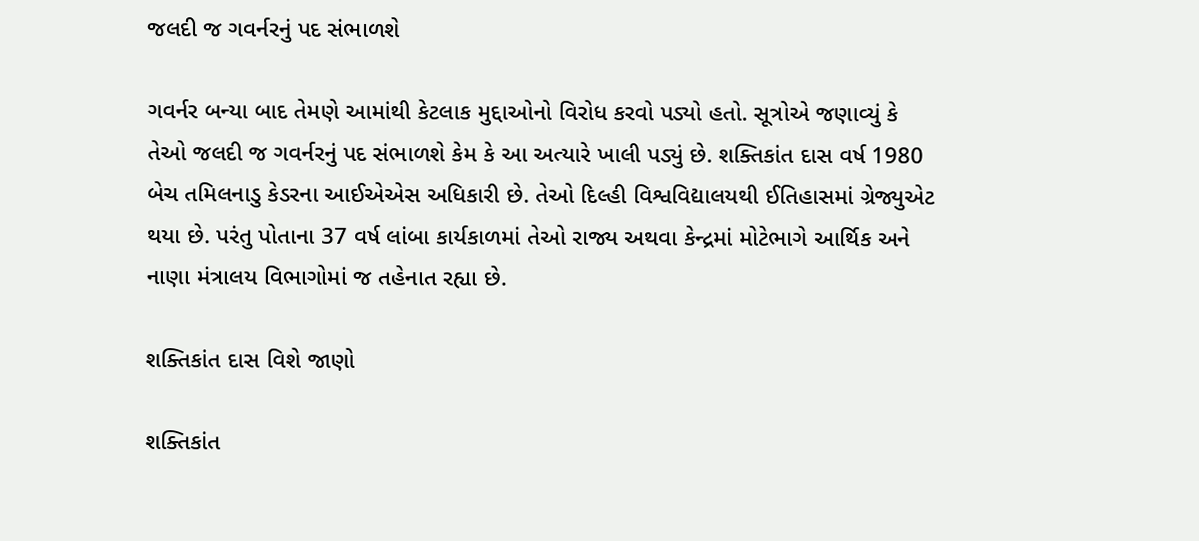જલદી જ ગવર્નરનું પદ સંભાળશે

ગવર્નર બન્યા બાદ તેમણે આમાંથી કેટલાક મુદ્દાઓનો વિરોધ કરવો પડ્યો હતો. સૂત્રોએ જણાવ્યું કે તેઓ જલદી જ ગવર્નરનું પદ સંભાળશે કેમ કે આ અત્યારે ખાલી પડ્યું છે. શક્તિકાંત દાસ વર્ષ 1980 બેચ તમિલનાડુ કેડરના આઈએએસ અધિકારી છે. તેઓ દિલ્હી વિશ્વવિદ્યાલયથી ઈતિહાસમાં ગ્રેજ્યુએટ થયા છે. પરંતુ પોતાના 37 વર્ષ લાંબા કાર્યકાળમાં તેઓ રાજ્ય અથવા કેન્દ્રમાં મોટેભાગે આર્થિક અને નાણા મંત્રાલય વિભાગોમાં જ તહેનાત રહ્યા છે.

શક્તિકાંત દાસ વિશે જાણો

શક્તિકાંત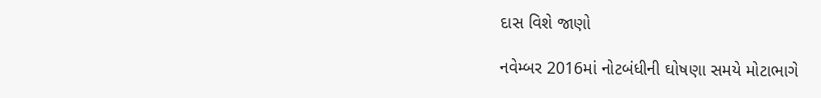દાસ વિશે જાણો

નવેમ્બર 2016માં નોટબંધીની ઘોષણા સમયે મોટાભાગે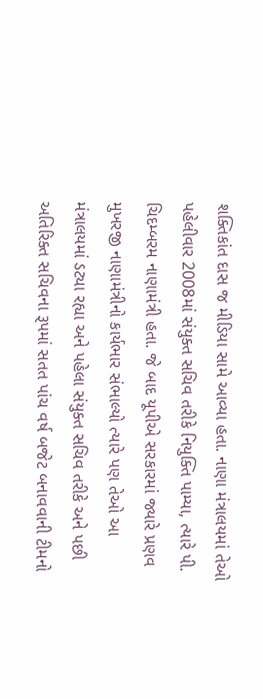શક્તિકાંત દાસ જ મીડિયા સામે આવ્યા હતા. નાણા મંત્રાલયમાં તેઓ પહેલીવાર 2008માં સંયુક્ત સચિવ તરીકે નિયુક્તિ પામ્યા, ત્યારે પી. ચિદમ્બરમ નાણામંત્રી હતા. જે બાદ યૂપીએ સરકારમાં જ્યારે પ્રણવ મુખરજી નાણામંત્રીનો કાર્યભાર સંભાલ્યો ત્યારે પણ તેઓ આ મંત્રાલયમાં ડટ્યા રહ્યા અને પહેલા સંયુક્ત સચિવ તરીકે અને પછી અતિરિક્ત સચિવના રૂપમાં સતત પાંચ વર્ષ બજેટ બનાવવાની ટીમનો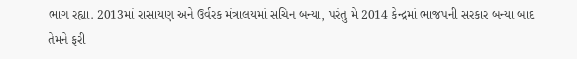ભાગ રહ્યા. 2013માં રાસાયણ અને ઉર્વરક મંત્રાલયમાં સચિન બન્યા, પરંતુ મે 2014 કેન્દ્રમાં ભાજપની સરકાર બન્યા બાદ તેમને ફરી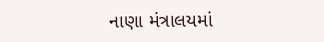નાણા મંત્રાલયમાં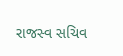રાજસ્વ સચિવ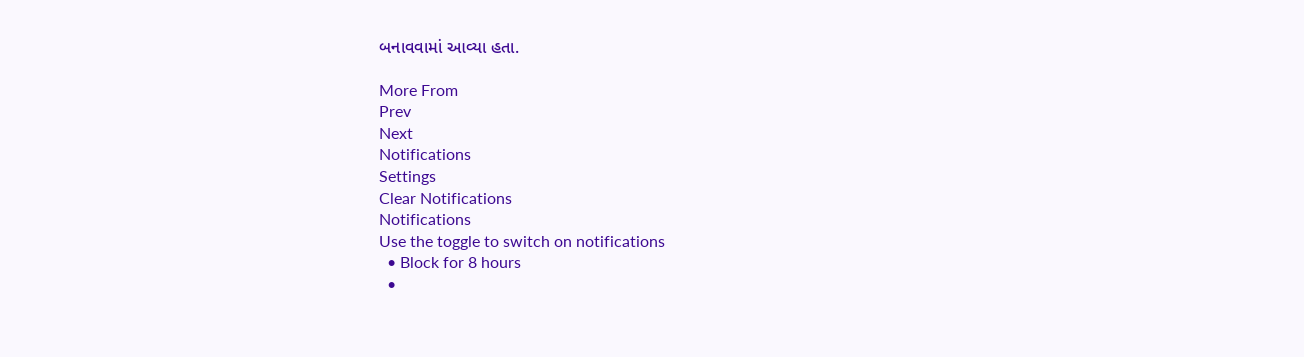બનાવવામાં આવ્યા હતા.

More From
Prev
Next
Notifications
Settings
Clear Notifications
Notifications
Use the toggle to switch on notifications
  • Block for 8 hours
  •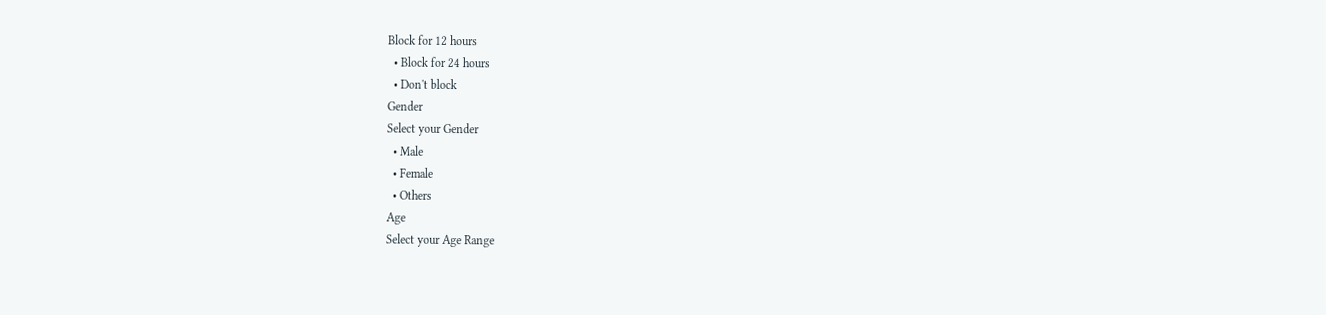Block for 12 hours
  • Block for 24 hours
  • Don't block
Gender
Select your Gender
  • Male
  • Female
  • Others
Age
Select your Age Range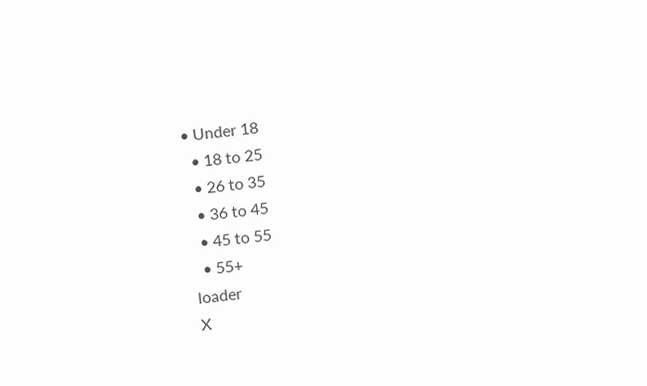• Under 18
  • 18 to 25
  • 26 to 35
  • 36 to 45
  • 45 to 55
  • 55+
loader
X